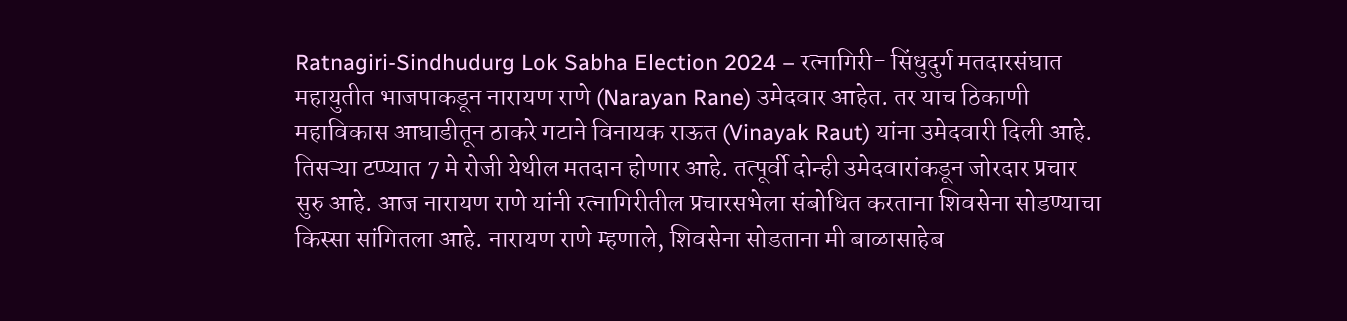Ratnagiri-Sindhudurg Lok Sabha Election 2024 – रत्नागिरी- सिंधुदुर्ग मतदारसंघात महायुतीत भाजपाकडून नारायण राणे (Narayan Rane) उमेदवार आहेत. तर याच ठिकाणी महाविकास आघाडीतून ठाकरे गटाने विनायक राऊत (Vinayak Raut) यांना उमेदवारी दिली आहे. तिसऱ्या टप्प्यात 7 मे रोजी येथील मतदान होणार आहे. तत्पूर्वी दोन्ही उमेदवारांकडून जोरदार प्रचार सुरु आहे. आज नारायण राणे यांनी रत्नागिरीतील प्रचारसभेला संबोधित करताना शिवसेना सोडण्याचा किस्सा सांगितला आहे. नारायण राणे म्हणाले, शिवसेना सोडताना मी बाळासाहेब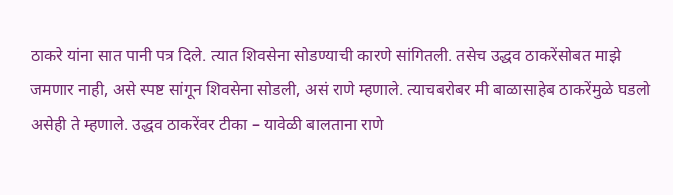ठाकरे यांना सात पानी पत्र दिले. त्यात शिवसेना सोडण्याची कारणे सांगितली. तसेच उद्धव ठाकरेंसोबत माझे जमणार नाही, असे स्पष्ट सांगून शिवसेना सोडली, असं राणे म्हणाले. त्याचबरोबर मी बाळासाहेब ठाकरेंमुळे घडलो असेही ते म्हणाले. उद्धव ठाकरेंवर टीका – यावेळी बालताना राणे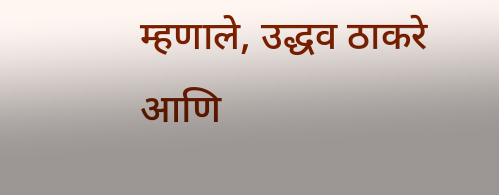म्हणाले, उद्धव ठाकरे आणि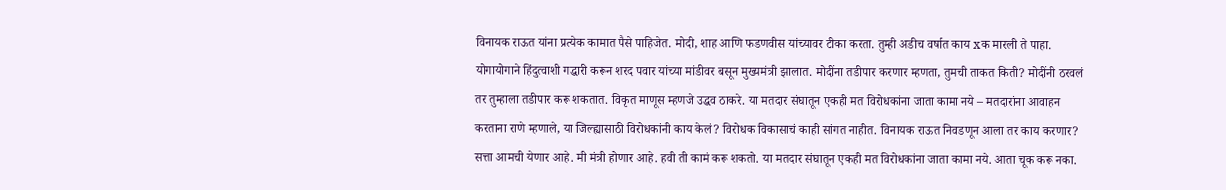विनायक राऊत यांना प्रत्येक कामात पैसे पाहिजेत. मोदी, शाह आणि फडणवीस यांच्यावर टीका करता. तुम्ही अडीच वर्षात काय xक मारली ते पाहा. योगायोगाने हिंदुत्वाशी गद्धारी करून शरद पवार यांच्या मांडीवर बसून मुख्यमंत्री झालात. मोदींना तडीपार करणार म्हणता, तुमची ताकत किती? मोदींनी ठरवलं तर तुम्हाला तडीपार करू शकतात. विकृत माणूस म्हणजे उद्धव ठाकरे. या मतदार संघातून एकही मत विरोधकांना जाता कामा नये – मतदारांना आवाहन करताना राणे म्हणाले, या जिल्ह्यासाठी विरोधकांनी काय केलं? विरोधक विकासाचं काही सांगत नाहीत. विनायक राऊत निवडणून आला तर काय करणार? सत्ता आमची येणार आहे. मी मंत्री होणार आहे. हवी ती कामं करू शकतो. या मतदार संघातून एकही मत विरोधकांना जाता कामा नये. आता चूक करू नका.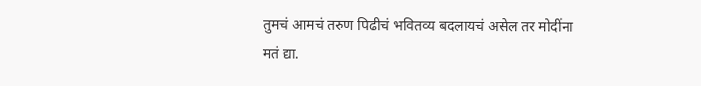तुमचं आमचं तरुण पिढीचं भवितव्य बदलायचं असेल तर मोदींना मतं द्या.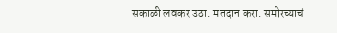सकाळी लवकर उठा. मतदान करा. समोरच्याचं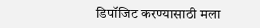डिपॉजिट करण्यासाठी मला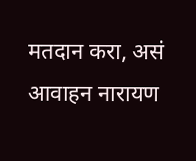मतदान करा, असं आवाहन नारायण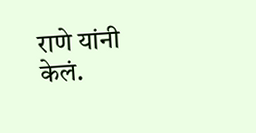राणे यांनी केलं.